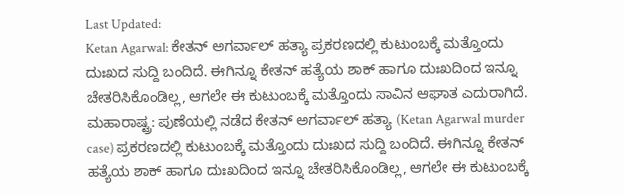Last Updated:
Ketan Agarwal: ಕೇತನ್ ಅಗರ್ವಾಲ್ ಹತ್ಯಾ ಪ್ರಕರಣದಲ್ಲಿ ಕುಟುಂಬಕ್ಕೆ ಮತ್ತೊಂದು ದುಃಖದ ಸುದ್ದಿ ಬಂದಿದೆ. ಈಗಿನ್ನೂ ಕೇತನ್ ಹತ್ಯೆಯ ಶಾಕ್ ಹಾಗೂ ದುಃಖದಿಂದ ಇನ್ನೂ ಚೇತರಿಸಿಕೊಂಡಿಲ್ಲ, ಆಗಲೇ ಈ ಕುಟುಂಬಕ್ಕೆ ಮತ್ತೊಂದು ಸಾವಿನ ಆಘಾತ ಎದುರಾಗಿದೆ.
ಮಹಾರಾಷ್ಟ್ರ: ಪುಣೆಯಲ್ಲಿ ನಡೆದ ಕೇತನ್ ಅಗರ್ವಾಲ್ ಹತ್ಯಾ (Ketan Agarwal murder case) ಪ್ರಕರಣದಲ್ಲಿ ಕುಟುಂಬಕ್ಕೆ ಮತ್ತೊಂದು ದುಃಖದ ಸುದ್ದಿ ಬಂದಿದೆ. ಈಗಿನ್ನೂ ಕೇತನ್ ಹತ್ಯೆಯ ಶಾಕ್ ಹಾಗೂ ದುಃಖದಿಂದ ಇನ್ನೂ ಚೇತರಿಸಿಕೊಂಡಿಲ್ಲ, ಆಗಲೇ ಈ ಕುಟುಂಬಕ್ಕೆ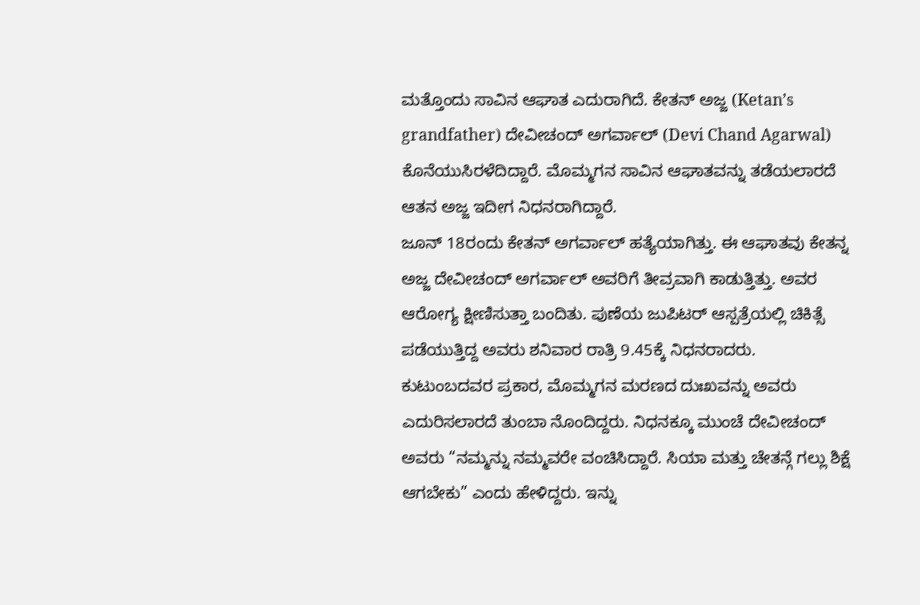ಮತ್ತೊಂದು ಸಾವಿನ ಆಘಾತ ಎದುರಾಗಿದೆ. ಕೇತನ್ ಅಜ್ಜ (Ketan’s grandfather) ದೇವೀಚಂದ್ ಅಗರ್ವಾಲ್ (Devi Chand Agarwal) ಕೊನೆಯುಸಿರಳೆದಿದ್ದಾರೆ. ಮೊಮ್ಮಗನ ಸಾವಿನ ಆಘಾತವನ್ನು ತಡೆಯಲಾರದೆ ಆತನ ಅಜ್ಜ ಇದೀಗ ನಿಧನರಾಗಿದ್ದಾರೆ.
ಜೂನ್ 18ರಂದು ಕೇತನ್ ಅಗರ್ವಾಲ್ ಹತ್ಯೆಯಾಗಿತ್ತು. ಈ ಆಘಾತವು ಕೇತನ್ನ ಅಜ್ಜ ದೇವೀಚಂದ್ ಅಗರ್ವಾಲ್ ಅವರಿಗೆ ತೀವ್ರವಾಗಿ ಕಾಡುತ್ತಿತ್ತು. ಅವರ ಆರೋಗ್ಯ ಕ್ಷೀಣಿಸುತ್ತಾ ಬಂದಿತು. ಪುಣೆಯ ಜುಪಿಟರ್ ಆಸ್ಪತ್ರೆಯಲ್ಲಿ ಚಿಕಿತ್ಸೆ ಪಡೆಯುತ್ತಿದ್ದ ಅವರು ಶನಿವಾರ ರಾತ್ರಿ 9.45ಕ್ಕೆ ನಿಧನರಾದರು.
ಕುಟುಂಬದವರ ಪ್ರಕಾರ, ಮೊಮ್ಮಗನ ಮರಣದ ದುಃಖವನ್ನು ಅವರು ಎದುರಿಸಲಾರದೆ ತುಂಬಾ ನೊಂದಿದ್ದರು. ನಿಧನಕ್ಕೂ ಮುಂಚೆ ದೇವೀಚಂದ್ ಅವರು “ನಮ್ಮನ್ನು ನಮ್ಮವರೇ ವಂಚಿಸಿದ್ದಾರೆ. ಸಿಯಾ ಮತ್ತು ಚೇತನ್ಗೆ ಗಲ್ಲು ಶಿಕ್ಷೆ ಆಗಬೇಕು” ಎಂದು ಹೇಳಿದ್ದರು. ಇನ್ನು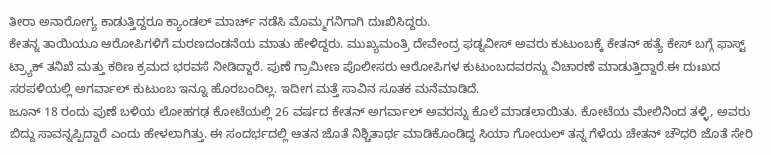ತೀರಾ ಅನಾರೋಗ್ಯ ಕಾಡುತ್ತಿದ್ದರೂ ಕ್ಯಾಂಡಲ್ ಮಾರ್ಚ್ ನಡೆಸಿ ಮೊಮ್ಮಗನಿಗಾಗಿ ದುಃಖಿಸಿದ್ದರು.
ಕೇತನ್ನ ತಾಯಿಯೂ ಆರೋಪಿಗಳಿಗೆ ಮರಣದಂಡನೆಯ ಮಾತು ಹೇಳಿದ್ದರು. ಮುಖ್ಯಮಂತ್ರಿ ದೇವೇಂದ್ರ ಫಡ್ನವೀಸ್ ಅವರು ಕುಟುಂಬಕ್ಕೆ ಕೇತನ್ ಹತ್ಯೆ ಕೇಸ್ ಬಗ್ಗೆ ಫಾಸ್ಟ್ ಟ್ರ್ಯಾಕ್ ತನಿಖೆ ಮತ್ತು ಕಠಿಣ ಕ್ರಮದ ಭರವಸೆ ನೀಡಿದ್ದಾರೆ. ಪುಣೆ ಗ್ರಾಮೀಣ ಪೊಲೀಸರು ಆರೋಪಿಗಳ ಕುಟುಂಬದವರನ್ನು ವಿಚಾರಣೆ ಮಾಡುತ್ತಿದ್ದಾರೆ.ಈ ದುಃಖದ ಸರಪಳಿಯಲ್ಲಿ ಅಗರ್ವಾಲ್ ಕುಟುಂಬ ಇನ್ನೂ ಹೊರಬಂದಿಲ್ಲ. ಇದೀಗ ಮತ್ತೆ ಸಾವಿನ ಸೂತಕ ಮನೆಮಾಡಿದೆ.
ಜೂನ್ 18 ರಂದು ಪುಣೆ ಬಳಿಯ ಲೋಹಗಢ ಕೋಟೆಯಲ್ಲಿ 26 ವರ್ಷದ ಕೇತನ್ ಅಗರ್ವಾಲ್ ಅವರನ್ನು ಕೊಲೆ ಮಾಡಲಾಯಿತು. ಕೋಟೆಯ ಮೇಲಿನಿಂದ ತಳ್ಳಿ, ಅವರು ಬಿದ್ದು ಸಾವನ್ನಪ್ಪಿದ್ದಾರೆ ಎಂದು ಹೇಳಲಾಗಿತ್ತು. ಈ ಸಂದರ್ಭದಲ್ಲಿ ಆತನ ಜೊತೆ ನಿಶ್ಚಿತಾರ್ಥ ಮಾಡಿಕೊಂಡಿದ್ದ ಸಿಯಾ ಗೋಯಲ್ ತನ್ನ ಗೆಳೆಯ ಚೇತನ್ ಚೌಧರಿ ಜೊತೆ ಸೇರಿ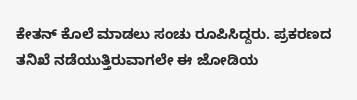ಕೇತನ್ ಕೊಲೆ ಮಾಡಲು ಸಂಚು ರೂಪಿಸಿದ್ದರು. ಪ್ರಕರಣದ ತನಿಖೆ ನಡೆಯುತ್ತಿರುವಾಗಲೇ ಈ ಜೋಡಿಯ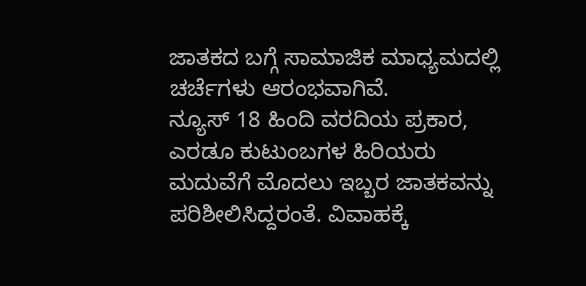ಜಾತಕದ ಬಗ್ಗೆ ಸಾಮಾಜಿಕ ಮಾಧ್ಯಮದಲ್ಲಿ ಚರ್ಚೆಗಳು ಆರಂಭವಾಗಿವೆ.
ನ್ಯೂಸ್ 18 ಹಿಂದಿ ವರದಿಯ ಪ್ರಕಾರ, ಎರಡೂ ಕುಟುಂಬಗಳ ಹಿರಿಯರು ಮದುವೆಗೆ ಮೊದಲು ಇಬ್ಬರ ಜಾತಕವನ್ನು ಪರಿಶೀಲಿಸಿದ್ದರಂತೆ. ವಿವಾಹಕ್ಕೆ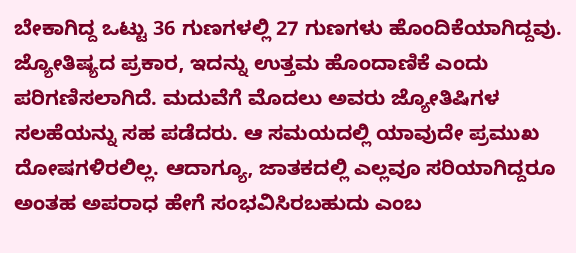ಬೇಕಾಗಿದ್ದ ಒಟ್ಟು 36 ಗುಣಗಳಲ್ಲಿ 27 ಗುಣಗಳು ಹೊಂದಿಕೆಯಾಗಿದ್ದವು. ಜ್ಯೋತಿಷ್ಯದ ಪ್ರಕಾರ, ಇದನ್ನು ಉತ್ತಮ ಹೊಂದಾಣಿಕೆ ಎಂದು ಪರಿಗಣಿಸಲಾಗಿದೆ. ಮದುವೆಗೆ ಮೊದಲು ಅವರು ಜ್ಯೋತಿಷಿಗಳ ಸಲಹೆಯನ್ನು ಸಹ ಪಡೆದರು. ಆ ಸಮಯದಲ್ಲಿ ಯಾವುದೇ ಪ್ರಮುಖ ದೋಷಗಳಿರಲಿಲ್ಲ. ಆದಾಗ್ಯೂ, ಜಾತಕದಲ್ಲಿ ಎಲ್ಲವೂ ಸರಿಯಾಗಿದ್ದರೂ ಅಂತಹ ಅಪರಾಧ ಹೇಗೆ ಸಂಭವಿಸಿರಬಹುದು ಎಂಬ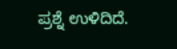ಪ್ರಶ್ನೆ ಉಳಿದಿದೆ.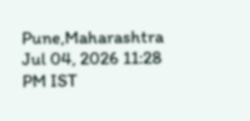Pune,Maharashtra
Jul 04, 2026 11:28 PM IST